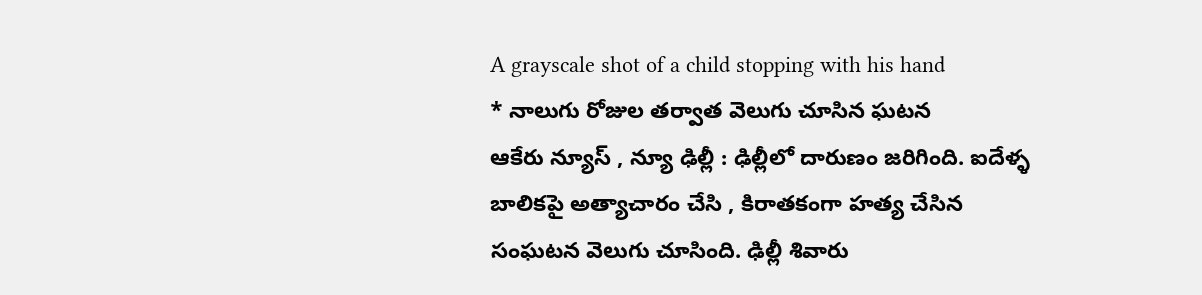A grayscale shot of a child stopping with his hand
* నాలుగు రోజుల తర్వాత వెలుగు చూసిన ఘటన
ఆకేరు న్యూస్ , న్యూ ఢిల్లీ : ఢిల్లీలో దారుణం జరిగింది. ఐదేళ్ళ బాలికపై అత్యాచారం చేసి , కిరాతకంగా హత్య చేసిన సంఘటన వెలుగు చూసింది. ఢిల్లీ శివారు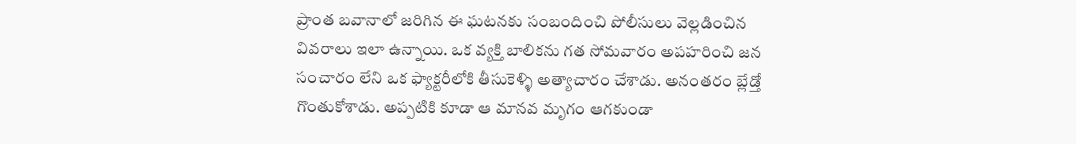ప్రాంత బవానాలో జరిగిన ఈ ఘటనకు సంబందించి పోలీసులు వెల్లడించిన వివరాలు ఇలా ఉన్నాయి. ఒక వ్యక్తి బాలికను గత సోమవారం అపహరించి జన సంచారం లేని ఒక ఫ్యాక్టరీలోకి తీసుకెళ్ళి అత్యాచారం చేశాడు. అనంతరం బ్లేడ్తో గొంతుకోశాడు. అప్పటికి కూడా ఆ మానవ మృగం ఆగకుండా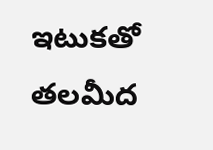ఇటుకతో తలమీద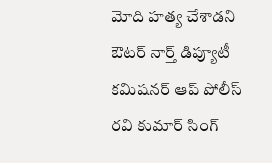మోది హత్య చేశాడని ఔటర్ నార్త్ డిప్యూటీ కమిషనర్ ఆప్ పోలీస్ రవి కుమార్ సింగ్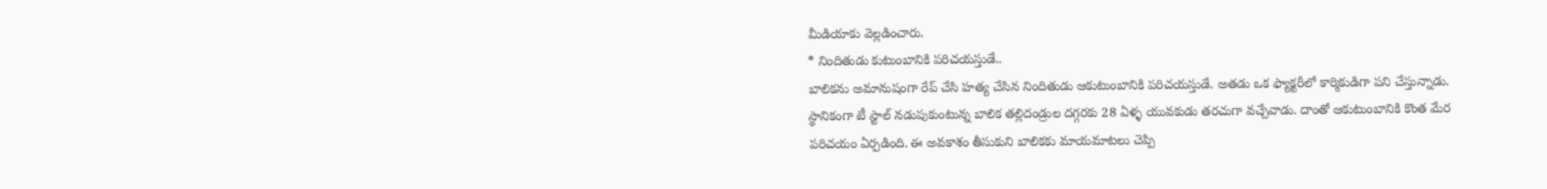మీడియాకు వెల్లడించారు.
* నిందితుడు కుటుంబానికి పరిచయస్తుడే..
బాలికను అమానుషంగా రేప్ చేసి హత్య చేసిన నిందితుడు ఆకుటుంబానికి పరిచయస్తుడే. అతడు ఒక ఫ్యాక్టరీలో కార్మికుడిగా పని చేస్తున్నాడు. స్థానికంగా టీ స్టాల్ నడుపుకుంటున్న బాలిక తల్లిదండ్రుల దగ్గరకు 28 ఏళ్ళ యువకుడు తరచుగా వచ్చేవాడు. దాంతో ఆకుటుంబానికి కొంత మేర పరిచయం ఏర్పడింది. ఈ అవకాశం తీసుకుని బాలికకు మాయమాటలు చెప్పి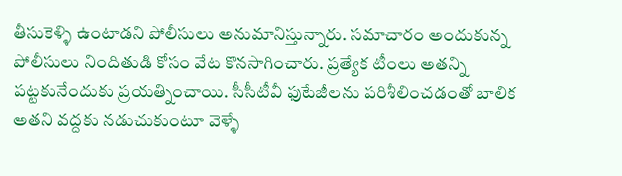తీసుకెళ్ళి ఉంటాడని పోలీసులు అనుమానిస్తున్నారు. సమాచారం అందుకున్న పోలీసులు నిందితుడి కోసం వేట కొనసాగించారు. ప్రత్యేక టీంలు అతన్ని పట్టకునేందుకు ప్రయత్నించాయి. సీసీటీవీ ఫుటేజీలను పరిశీలించడంతో బాలిక అతని వద్దకు నడుచుకుంటూ వెళ్ళే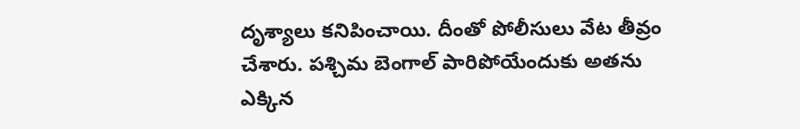దృశ్యాలు కనిపించాయి. దీంతో పోలీసులు వేట తీవ్రం చేశారు. పశ్చిమ బెంగాల్ పారిపోయేందుకు అతను ఎక్కిన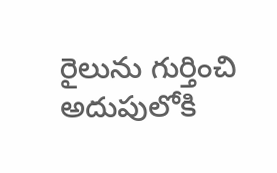రైలును గుర్తించి అదుపులోకి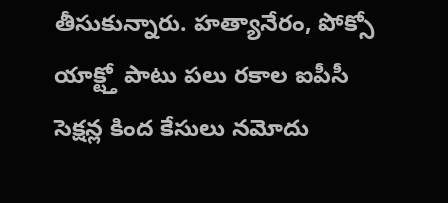తీసుకున్నారు. హత్యానేరం, పోక్సో యాక్ట్తో పాటు పలు రకాల ఐపీసీ సెక్షన్ల కింద కేసులు నమోదు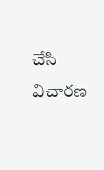చేసి విచారణ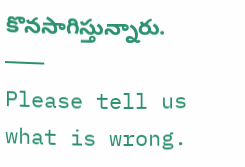కొనసాగిస్తున్నారు.
———
Please tell us what is wrong.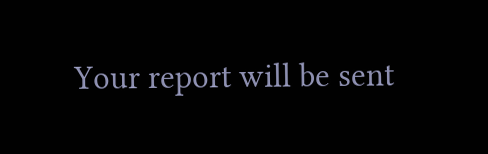Your report will be sent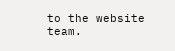to the website team.